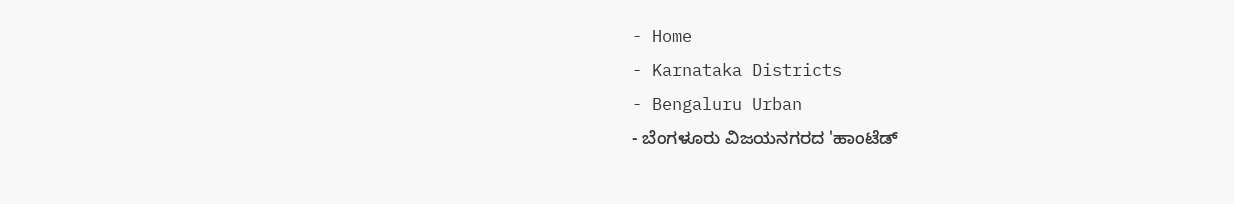- Home
- Karnataka Districts
- Bengaluru Urban
- ಬೆಂಗಳೂರು ವಿಜಯನಗರದ 'ಹಾಂಟೆಡ್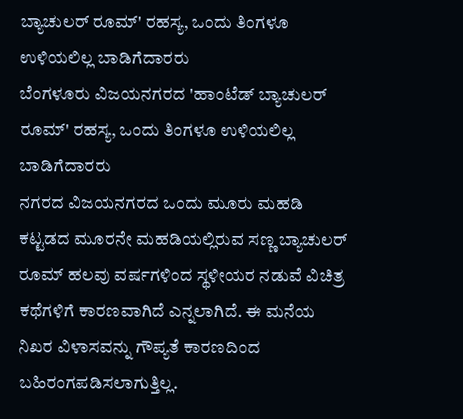ಬ್ಯಾಚುಲರ್ ರೂಮ್' ರಹಸ್ಯ, ಒಂದು ತಿಂಗಳೂ ಉಳಿಯಲಿಲ್ಲ ಬಾಡಿಗೆದಾರರು
ಬೆಂಗಳೂರು ವಿಜಯನಗರದ 'ಹಾಂಟೆಡ್ ಬ್ಯಾಚುಲರ್ ರೂಮ್' ರಹಸ್ಯ, ಒಂದು ತಿಂಗಳೂ ಉಳಿಯಲಿಲ್ಲ ಬಾಡಿಗೆದಾರರು
ನಗರದ ವಿಜಯನಗರದ ಒಂದು ಮೂರು ಮಹಡಿ ಕಟ್ಟಡದ ಮೂರನೇ ಮಹಡಿಯಲ್ಲಿರುವ ಸಣ್ಣ ಬ್ಯಾಚುಲರ್ ರೂಮ್ ಹಲವು ವರ್ಷಗಳಿಂದ ಸ್ಥಳೀಯರ ನಡುವೆ ವಿಚಿತ್ರ ಕಥೆಗಳಿಗೆ ಕಾರಣವಾಗಿದೆ ಎನ್ನಲಾಗಿದೆ. ಈ ಮನೆಯ ನಿಖರ ವಿಳಾಸವನ್ನು ಗೌಪ್ಯತೆ ಕಾರಣದಿಂದ ಬಹಿರಂಗಪಡಿಸಲಾಗುತ್ತಿಲ್ಲ.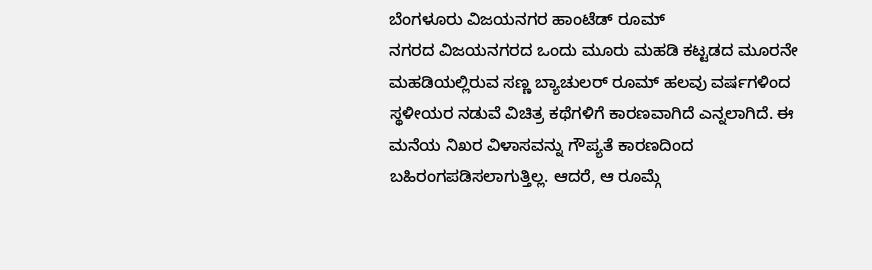ಬೆಂಗಳೂರು ವಿಜಯನಗರ ಹಾಂಟೆಡ್ ರೂಮ್
ನಗರದ ವಿಜಯನಗರದ ಒಂದು ಮೂರು ಮಹಡಿ ಕಟ್ಟಡದ ಮೂರನೇ ಮಹಡಿಯಲ್ಲಿರುವ ಸಣ್ಣ ಬ್ಯಾಚುಲರ್ ರೂಮ್ ಹಲವು ವರ್ಷಗಳಿಂದ ಸ್ಥಳೀಯರ ನಡುವೆ ವಿಚಿತ್ರ ಕಥೆಗಳಿಗೆ ಕಾರಣವಾಗಿದೆ ಎನ್ನಲಾಗಿದೆ. ಈ ಮನೆಯ ನಿಖರ ವಿಳಾಸವನ್ನು ಗೌಪ್ಯತೆ ಕಾರಣದಿಂದ ಬಹಿರಂಗಪಡಿಸಲಾಗುತ್ತಿಲ್ಲ. ಆದರೆ, ಆ ರೂಮ್ಗೆ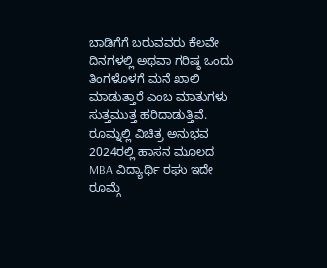ಬಾಡಿಗೆಗೆ ಬರುವವರು ಕೆಲವೇ ದಿನಗಳಲ್ಲಿ ಅಥವಾ ಗರಿಷ್ಠ ಒಂದು ತಿಂಗಳೊಳಗೆ ಮನೆ ಖಾಲಿ ಮಾಡುತ್ತಾರೆ ಎಂಬ ಮಾತುಗಳು ಸುತ್ತಮುತ್ತ ಹರಿದಾಡುತ್ತಿವೆ.
ರೂಮ್ನಲ್ಲಿ ವಿಚಿತ್ರ ಅನುಭವ
2024ರಲ್ಲಿ ಹಾಸನ ಮೂಲದ MBA ವಿದ್ಯಾರ್ಥಿ ರಘು ಇದೇ ರೂಮ್ಗೆ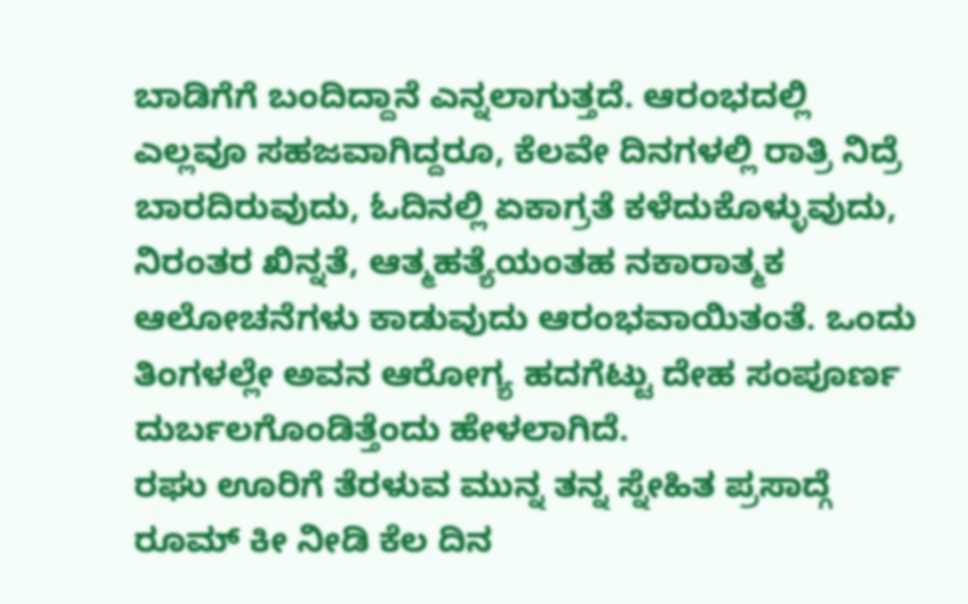ಬಾಡಿಗೆಗೆ ಬಂದಿದ್ದಾನೆ ಎನ್ನಲಾಗುತ್ತದೆ. ಆರಂಭದಲ್ಲಿ ಎಲ್ಲವೂ ಸಹಜವಾಗಿದ್ದರೂ, ಕೆಲವೇ ದಿನಗಳಲ್ಲಿ ರಾತ್ರಿ ನಿದ್ರೆ ಬಾರದಿರುವುದು, ಓದಿನಲ್ಲಿ ಏಕಾಗ್ರತೆ ಕಳೆದುಕೊಳ್ಳುವುದು, ನಿರಂತರ ಖಿನ್ನತೆ, ಆತ್ಮಹತ್ಯೆಯಂತಹ ನಕಾರಾತ್ಮಕ ಆಲೋಚನೆಗಳು ಕಾಡುವುದು ಆರಂಭವಾಯಿತಂತೆ. ಒಂದು ತಿಂಗಳಲ್ಲೇ ಅವನ ಆರೋಗ್ಯ ಹದಗೆಟ್ಟು ದೇಹ ಸಂಪೂರ್ಣ ದುರ್ಬಲಗೊಂಡಿತ್ತೆಂದು ಹೇಳಲಾಗಿದೆ.
ರಘು ಊರಿಗೆ ತೆರಳುವ ಮುನ್ನ ತನ್ನ ಸ್ನೇಹಿತ ಪ್ರಸಾದ್ಗೆ ರೂಮ್ ಕೀ ನೀಡಿ ಕೆಲ ದಿನ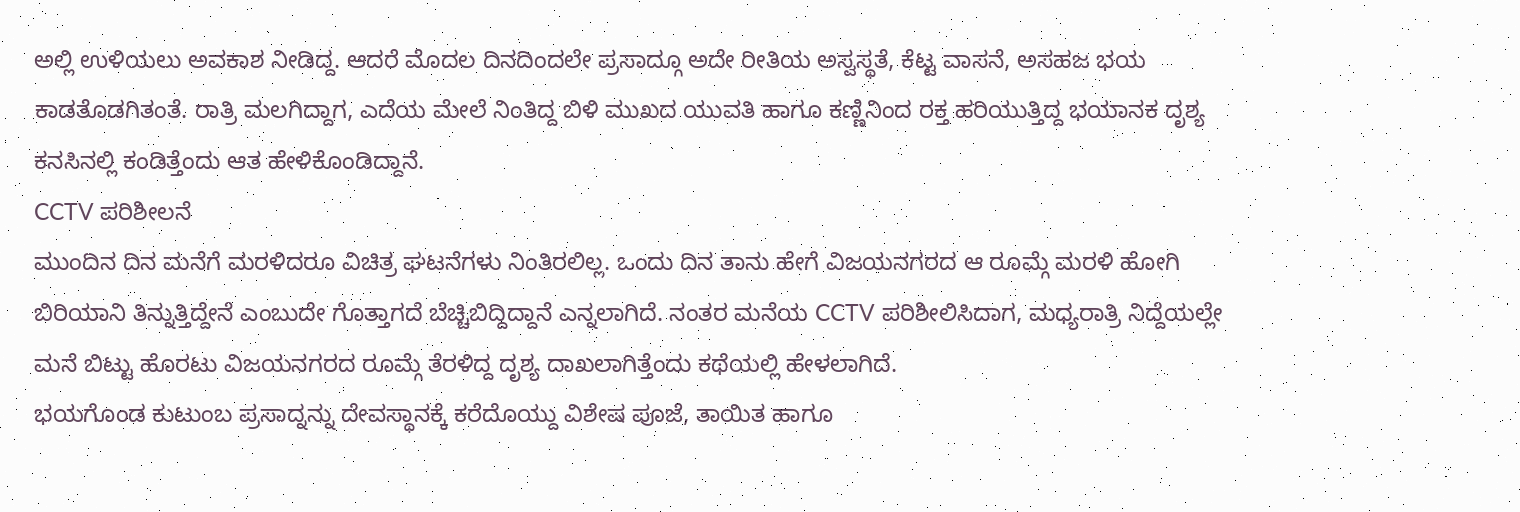ಅಲ್ಲಿ ಉಳಿಯಲು ಅವಕಾಶ ನೀಡಿದ್ದ. ಆದರೆ ಮೊದಲ ದಿನದಿಂದಲೇ ಪ್ರಸಾದ್ಗೂ ಅದೇ ರೀತಿಯ ಅಸ್ವಸ್ಥತೆ, ಕೆಟ್ಟ ವಾಸನೆ, ಅಸಹಜ ಭಯ ಕಾಡತೊಡಗಿತಂತೆ. ರಾತ್ರಿ ಮಲಗಿದ್ದಾಗ, ಎದೆಯ ಮೇಲೆ ನಿಂತಿದ್ದ ಬಿಳಿ ಮುಖದ ಯುವತಿ ಹಾಗೂ ಕಣ್ಣಿನಿಂದ ರಕ್ತ ಹರಿಯುತ್ತಿದ್ದ ಭಯಾನಕ ದೃಶ್ಯ ಕನಸಿನಲ್ಲಿ ಕಂಡಿತ್ತೆಂದು ಆತ ಹೇಳಿಕೊಂಡಿದ್ದಾನೆ.
CCTV ಪರಿಶೀಲನೆ
ಮುಂದಿನ ದಿನ ಮನೆಗೆ ಮರಳಿದರೂ ವಿಚಿತ್ರ ಘಟನೆಗಳು ನಿಂತಿರಲಿಲ್ಲ. ಒಂದು ದಿನ ತಾನು ಹೇಗೆ ವಿಜಯನಗರದ ಆ ರೂಮ್ಗೆ ಮರಳಿ ಹೋಗಿ ಬಿರಿಯಾನಿ ತಿನ್ನುತ್ತಿದ್ದೇನೆ ಎಂಬುದೇ ಗೊತ್ತಾಗದೆ ಬೆಚ್ಚಿಬಿದ್ದಿದ್ದಾನೆ ಎನ್ನಲಾಗಿದೆ. ನಂತರ ಮನೆಯ CCTV ಪರಿಶೀಲಿಸಿದಾಗ, ಮಧ್ಯರಾತ್ರಿ ನಿದ್ದೆಯಲ್ಲೇ ಮನೆ ಬಿಟ್ಟು ಹೊರಟು ವಿಜಯನಗರದ ರೂಮ್ಗೆ ತೆರಳಿದ್ದ ದೃಶ್ಯ ದಾಖಲಾಗಿತ್ತೆಂದು ಕಥೆಯಲ್ಲಿ ಹೇಳಲಾಗಿದೆ.
ಭಯಗೊಂಡ ಕುಟುಂಬ ಪ್ರಸಾದ್ನನ್ನು ದೇವಸ್ಥಾನಕ್ಕೆ ಕರೆದೊಯ್ದು ವಿಶೇಷ ಪೂಜೆ, ತಾಯಿತ ಹಾಗೂ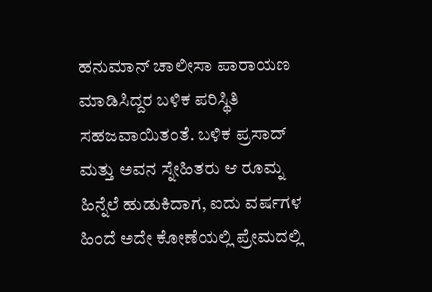ಹನುಮಾನ್ ಚಾಲೀಸಾ ಪಾರಾಯಣ ಮಾಡಿಸಿದ್ದರ ಬಳಿಕ ಪರಿಸ್ಥಿತಿ ಸಹಜವಾಯಿತಂತೆ. ಬಳಿಕ ಪ್ರಸಾದ್ ಮತ್ತು ಅವನ ಸ್ನೇಹಿತರು ಆ ರೂಮ್ನ ಹಿನ್ನೆಲೆ ಹುಡುಕಿದಾಗ, ಐದು ವರ್ಷಗಳ ಹಿಂದೆ ಅದೇ ಕೋಣೆಯಲ್ಲಿ ಪ್ರೇಮದಲ್ಲಿ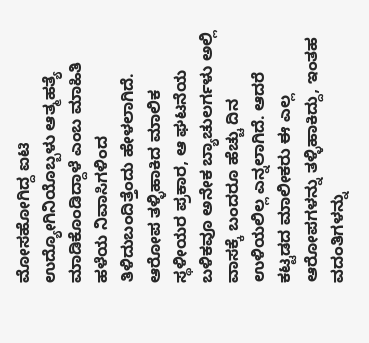ಮೋಸಹೋಗಿದ್ದ ಐಟಿ ಉದ್ಯೋಗಿನಿಯೊಬ್ಬಳು ಆತ್ಮಹತ್ಯೆ ಮಾಡಿಕೊಂಡಿದ್ದಾಳೆ ಎಂಬ ಮಾಹಿತಿ ಹಳೆಯ ನಿವಾಸಿಗಳಿಂದ ತಿಳಿದುಬಂದಿತ್ತೆಂದು ಹೇಳಲಾಗಿದೆ.
ಆರೋಪ ತಳ್ಳಿಹಾಕಿದ ಮಾಲಿಕ
ಸ್ಥಳೀಯರ ಪ್ರಕಾರ, ಆ ಘಟನೆಯ ಬಳಿಕವೂ ಅನೇಕ ಬ್ಯಾಚುಲರ್ಗಳು ಅಲ್ಲಿ ವಾಸಕ್ಕೆ ಬಂದರೂ ಹೆಚ್ಚು ದಿನ ಉಳಿಯಲಿಲ್ಲ ಎನ್ನಲಾಗಿದೆ. ಆದರೆ ಕಟ್ಟಡದ ಮಾಲೀಕರು ಈ ಎಲ್ಲ ಆರೋಪಗಳನ್ನು ತಳ್ಳಿಹಾಕಿದ್ದು, ಇಂತಹ ವದಂತಿಗಳನ್ನು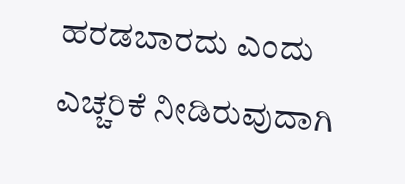ಹರಡಬಾರದು ಎಂದು ಎಚ್ಚರಿಕೆ ನೀಡಿರುವುದಾಗಿ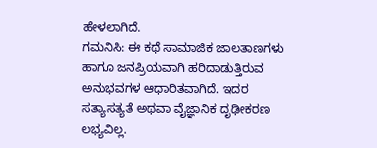ಹೇಳಲಾಗಿದೆ.
ಗಮನಿಸಿ: ಈ ಕಥೆ ಸಾಮಾಜಿಕ ಜಾಲತಾಣಗಳು ಹಾಗೂ ಜನಪ್ರಿಯವಾಗಿ ಹರಿದಾಡುತ್ತಿರುವ ಅನುಭವಗಳ ಆಧಾರಿತವಾಗಿದೆ. ಇದರ ಸತ್ಯಾಸತ್ಯತೆ ಅಥವಾ ವೈಜ್ಞಾನಿಕ ದೃಢೀಕರಣ ಲಭ್ಯವಿಲ್ಲ.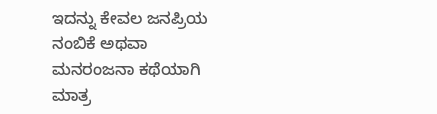ಇದನ್ನು ಕೇವಲ ಜನಪ್ರಿಯ ನಂಬಿಕೆ ಅಥವಾ ಮನರಂಜನಾ ಕಥೆಯಾಗಿ ಮಾತ್ರ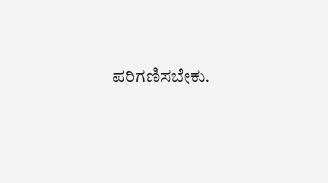ಪರಿಗಣಿಸಬೇಕು.